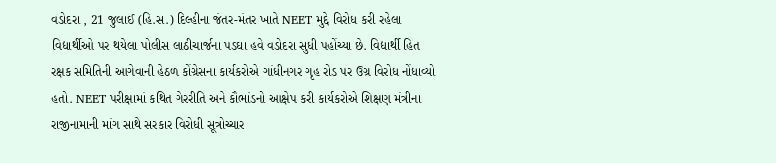વડોદરા , 21 જુલાઈ (હિ.સ.) દિલ્હીના જંતર-મંતર ખાતે NEET મુદ્દે વિરોધ કરી રહેલા વિદ્યાર્થીઓ પર થયેલા પોલીસ લાઠીચાર્જના પડઘા હવે વડોદરા સુધી પહોંચ્યા છે. વિદ્યાર્થી હિત રક્ષક સમિતિની આગેવાની હેઠળ કોંગ્રેસના કાર્યકરોએ ગાંધીનગર ગૃહ રોડ પર ઉગ્ર વિરોધ નોંધાવ્યો હતો. NEET પરીક્ષામાં કથિત ગેરરીતિ અને કૌભાંડનો આક્ષેપ કરી કાર્યકરોએ શિક્ષણ મંત્રીના રાજીનામાની માંગ સાથે સરકાર વિરોધી સૂત્રોચ્ચાર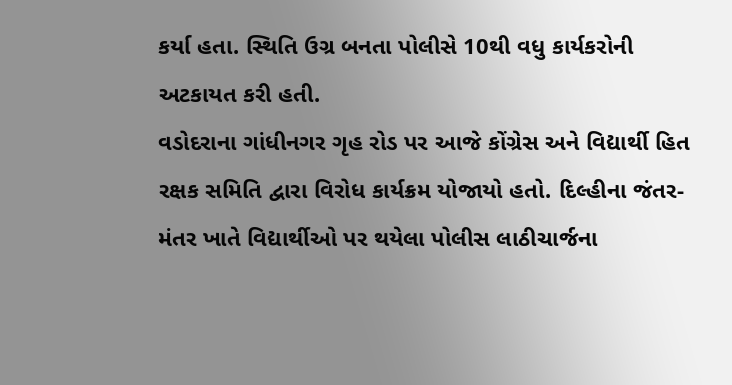કર્યા હતા. સ્થિતિ ઉગ્ર બનતા પોલીસે 10થી વધુ કાર્યકરોની અટકાયત કરી હતી.
વડોદરાના ગાંધીનગર ગૃહ રોડ પર આજે કોંગ્રેસ અને વિદ્યાર્થી હિત રક્ષક સમિતિ દ્વારા વિરોધ કાર્યક્રમ યોજાયો હતો. દિલ્હીના જંતર-મંતર ખાતે વિદ્યાર્થીઓ પર થયેલા પોલીસ લાઠીચાર્જના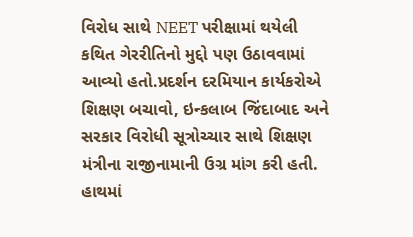વિરોધ સાથે NEET પરીક્ષામાં થયેલી કથિત ગેરરીતિનો મુદ્દો પણ ઉઠાવવામાં આવ્યો હતો.પ્રદર્શન દરમિયાન કાર્યકરોએ શિક્ષણ બચાવો, ઇન્કલાબ જિંદાબાદ અને સરકાર વિરોધી સૂત્રોચ્ચાર સાથે શિક્ષણ મંત્રીના રાજીનામાની ઉગ્ર માંગ કરી હતી. હાથમાં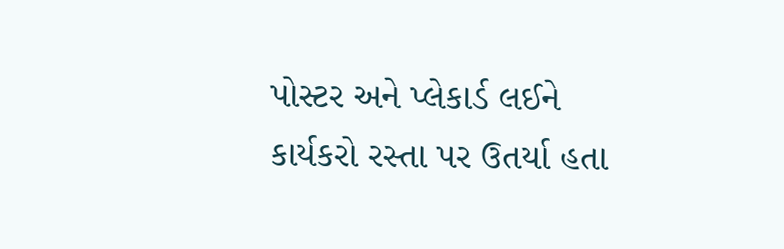પોસ્ટર અને પ્લેકાર્ડ લઈને કાર્યકરો રસ્તા પર ઉતર્યા હતા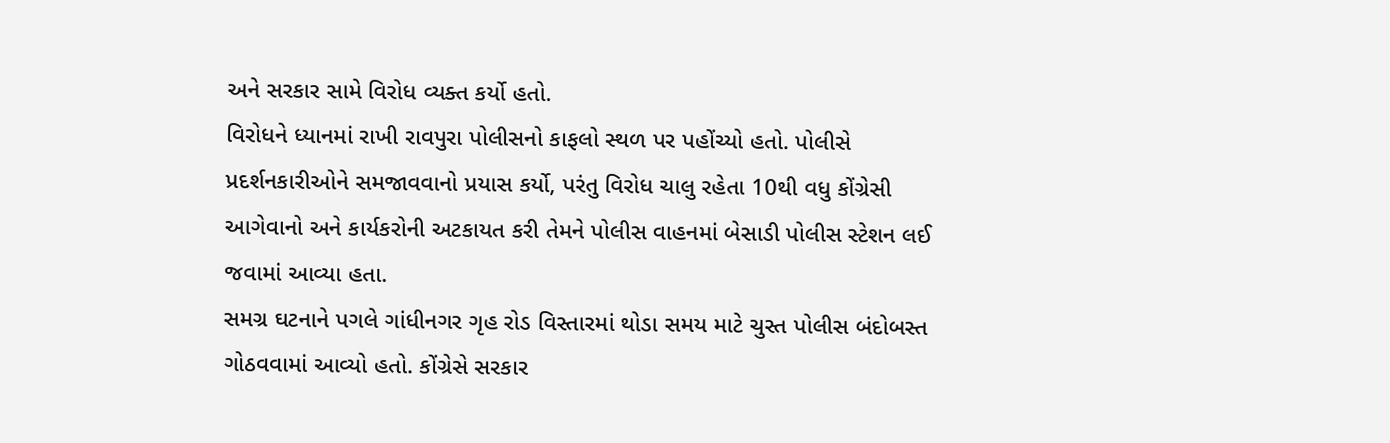અને સરકાર સામે વિરોધ વ્યક્ત કર્યો હતો.
વિરોધને ધ્યાનમાં રાખી રાવપુરા પોલીસનો કાફલો સ્થળ પર પહોંચ્યો હતો. પોલીસે પ્રદર્શનકારીઓને સમજાવવાનો પ્રયાસ કર્યો, પરંતુ વિરોધ ચાલુ રહેતા 10થી વધુ કોંગ્રેસી આગેવાનો અને કાર્યકરોની અટકાયત કરી તેમને પોલીસ વાહનમાં બેસાડી પોલીસ સ્ટેશન લઈ જવામાં આવ્યા હતા.
સમગ્ર ઘટનાને પગલે ગાંધીનગર ગૃહ રોડ વિસ્તારમાં થોડા સમય માટે ચુસ્ત પોલીસ બંદોબસ્ત ગોઠવવામાં આવ્યો હતો. કોંગ્રેસે સરકાર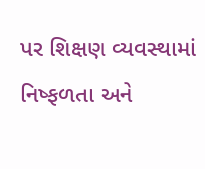પર શિક્ષણ વ્યવસ્થામાં નિષ્ફળતા અને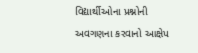વિદ્યાર્થીઓના પ્રશ્નોની અવગણના કરવાનો આક્ષેપ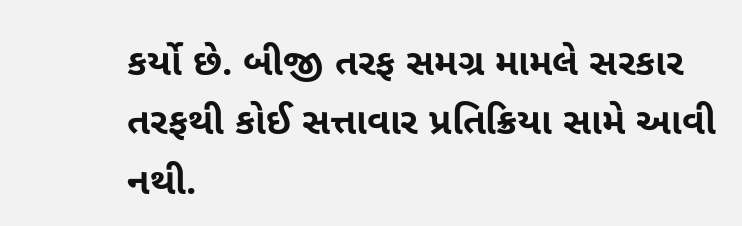કર્યો છે. બીજી તરફ સમગ્ર મામલે સરકાર તરફથી કોઈ સત્તાવાર પ્રતિક્રિયા સામે આવી નથી.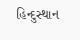હિન્દુસ્થાન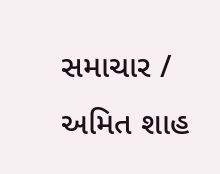સમાચાર / અમિત શાહ